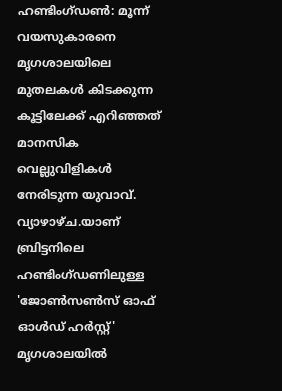ഹണ്ടിംഗ്ഡൺ: മൂന്ന് വയസുകാരനെ മൃഗശാലയിലെ മുതലകൾ കിടക്കുന്ന കൂട്ടിലേക്ക് എറിഞ്ഞത് മാനസിക വെല്ലുവിളികൾ നേരിടുന്ന യുവാവ്. വ്യാഴാഴ്ച.യാണ് ബ്രിട്ടനിലെ ഹണ്ടിംഗ്ഡണിലുള്ള 'ജോൺസൺസ് ഓഫ് ഓൾഡ് ഹർസ്റ്റ്' മൃഗശാലയിൽ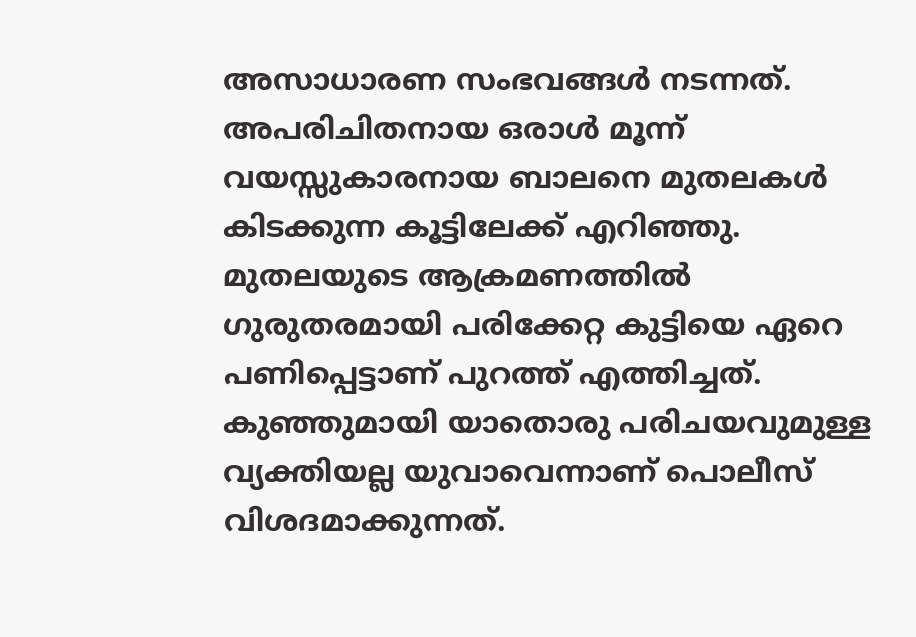അസാധാരണ സംഭവങ്ങൾ നടന്നത്. അപരിചിതനായ ഒരാൾ മൂന്ന് വയസ്സുകാരനായ ബാലനെ മുതലകൾ കിടക്കുന്ന കൂട്ടിലേക്ക് എറിഞ്ഞു. മുതലയുടെ ആക്രമണത്തിൽ ഗുരുതരമായി പരിക്കേറ്റ കുട്ടിയെ ഏറെ പണിപ്പെട്ടാണ് പുറത്ത് എത്തിച്ചത്. കുഞ്ഞുമായി യാതൊരു പരിചയവുമുള്ള വ്യക്തിയല്ല യുവാവെന്നാണ് പൊലീസ് വിശദമാക്കുന്നത്.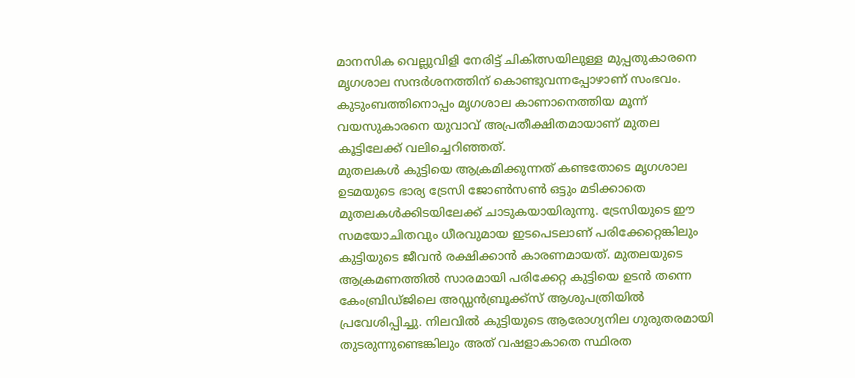മാനസിക വെല്ലുവിളി നേരിട്ട് ചികിത്സയിലുള്ള മുപ്പതുകാരനെ മൃഗശാല സന്ദർശനത്തിന് കൊണ്ടുവന്നപ്പോഴാണ് സംഭവം. കുടുംബത്തിനൊപ്പം മൃഗശാല കാണാനെത്തിയ മൂന്ന് വയസുകാരനെ യുവാവ് അപ്രതീക്ഷിതമായാണ് മുതല കൂട്ടിലേക്ക് വലിച്ചെറിഞ്ഞത്.
മുതലകൾ കുട്ടിയെ ആക്രമിക്കുന്നത് കണ്ടതോടെ മൃഗശാല ഉടമയുടെ ഭാര്യ ട്രേസി ജോൺസൺ ഒട്ടും മടിക്കാതെ മുതലകൾക്കിടയിലേക്ക് ചാടുകയായിരുന്നു. ട്രേസിയുടെ ഈ സമയോചിതവും ധീരവുമായ ഇടപെടലാണ് പരിക്കേറ്റെങ്കിലും കുട്ടിയുടെ ജീവൻ രക്ഷിക്കാൻ കാരണമായത്. മുതലയുടെ ആക്രമണത്തിൽ സാരമായി പരിക്കേറ്റ കുട്ടിയെ ഉടൻ തന്നെ കേംബ്രിഡ്ജിലെ അഡ്ഡൻബ്രൂക്ക്സ് ആശുപത്രിയിൽ പ്രവേശിപ്പിച്ചു. നിലവിൽ കുട്ടിയുടെ ആരോഗ്യനില ഗുരുതരമായി തുടരുന്നുണ്ടെങ്കിലും അത് വഷളാകാതെ സ്ഥിരത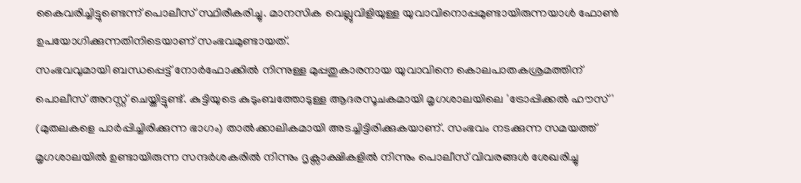കൈവരിച്ചിട്ടുണ്ടെന്ന് പൊലീസ് സ്ഥിരീകരിച്ചു. മാനസിക വെല്ലുവിളിയുള്ള യുവാവിനൊപ്പമുണ്ടായിരുന്നയാൾ ഫോൺ ഉപയോഗിക്കുന്നതിനിടെയാണ് സംഭവമുണ്ടായത്.
സംഭവവുമായി ബന്ധപ്പെട്ട് നോർഫോക്കിൽ നിന്നുള്ള മുപ്പതുകാരനായ യുവാവിനെ കൊലപാതകശ്രമത്തിന് പൊലീസ് അറസ്റ്റ് ചെയ്തിട്ടുണ്ട്. കുട്ടിയുടെ കുടുംബത്തോടുള്ള ആദരസൂചകമായി മൃഗശാലയിലെ 'ട്രോപ്പിക്കൽ ഹൗസ്' (മുതലകളെ പാർപ്പിച്ചിരിക്കുന്ന ഭാഗം) താൽക്കാലികമായി അടച്ചിട്ടിരിക്കുകയാണ്. സംഭവം നടക്കുന്ന സമയത്ത് മൃഗശാലയിൽ ഉണ്ടായിരുന്ന സന്ദർശകരിൽ നിന്നും ദൃക്സാക്ഷികളിൽ നിന്നും പൊലീസ് വിവരങ്ങൾ ശേഖരിച്ചു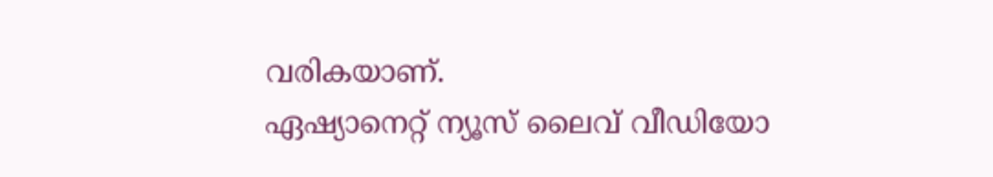വരികയാണ്.
ഏഷ്യാനെറ്റ് ന്യൂസ് ലൈവ് വീഡിയോ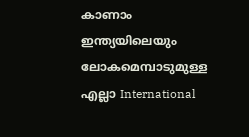കാണാം
ഇന്ത്യയിലെയും ലോകമെമ്പാടുമുള്ള എല്ലാ International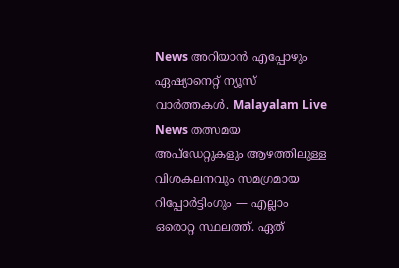News അറിയാൻ എപ്പോഴും ഏഷ്യാനെറ്റ് ന്യൂസ് വാർത്തകൾ. Malayalam Live News തത്സമയ അപ്ഡേറ്റുകളും ആഴത്തിലുള്ള വിശകലനവും സമഗ്രമായ റിപ്പോർട്ടിംഗും — എല്ലാം ഒരൊറ്റ സ്ഥലത്ത്. ഏത്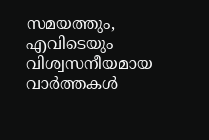സമയത്തും, എവിടെയും വിശ്വസനീയമായ വാർത്തകൾ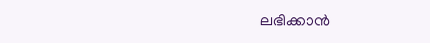ലഭിക്കാൻ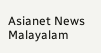Asianet News Malayalam